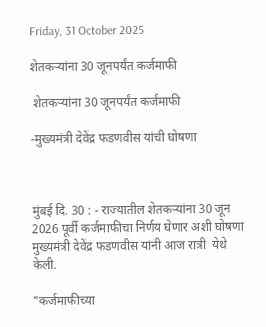Friday, 31 October 2025

शेतकऱ्यांना 30 जूनपर्यंत कर्जमाफी

 शेतकऱ्यांना 30 जूनपर्यंत कर्जमाफी

-मुख्यमंत्री देवेंद्र फडणवीस यांची घोषणा



मुंबई दि. 30 : - राज्यातील शेतकऱ्यांना 30 जून 2026 पूर्वी कर्जमाफीचा निर्णय घेणार अशी घोषणा मुख्यमंत्री देवेंद्र फडणवीस यांनी आज रात्री  येथे केली.

"कर्जमाफीच्या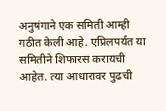अनुषंगाने एक समिती आम्ही गठीत केली आहे. एप्रिलपर्यंत या समितीने शिफारस करायची आहेत. त्या आधारावर पुढची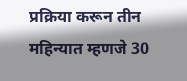प्रक्रिया करून तीन महिन्यात म्हणजे 30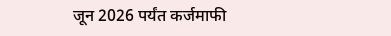जून 2026 पर्यंत कर्जमाफी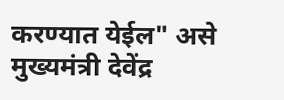करण्यात येईल" असे मुख्यमंत्री देवेंद्र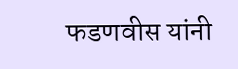फडणवीस यांनी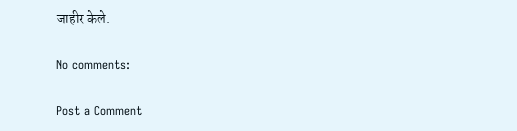जाहीर केले.

No comments:

Post a Comment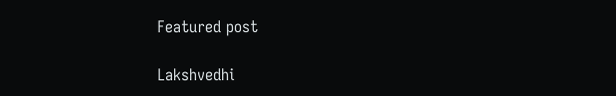Featured post

Lakshvedhi